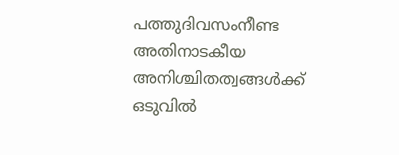പത്തുദിവസംനീണ്ട അതിനാടകീയ അനിശ്ചിതത്വങ്ങള്‍ക്ക് ഒടുവില്‍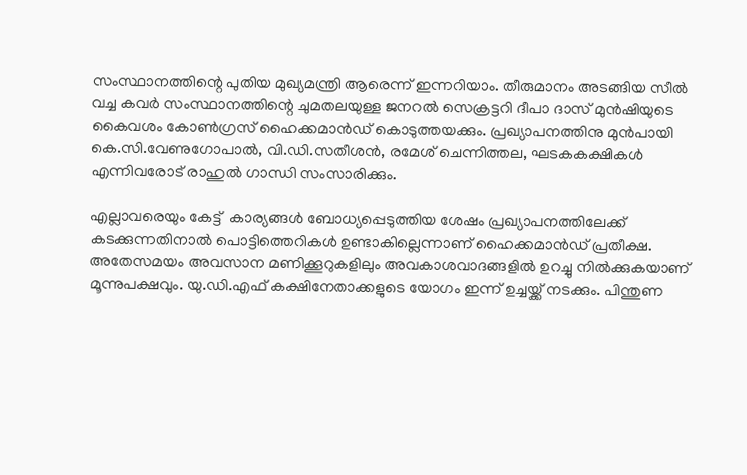സംസ്ഥാനത്തിന്റെ പുതിയ മുഖ്യമന്ത്രി ആരെന്ന് ഇന്നറിയാം. തീരുമാനം അടങ്ങിയ സീൽ വച്ച കവർ സംസ്ഥാനത്തിന്റെ ചുമതലയുള്ള ജനറൽ സെക്രട്ടറി ദീപാ ദാസ് മുൻഷിയുടെ കൈവശം കോണ്‍ഗ്രസ് ഹൈക്കമാൻഡ് കൊടുത്തയക്കും. പ്രഖ്യാപനത്തിനു മുൻപായി കെ.സി.വേണുഗോപാൽ, വി.ഡി.സതീശൻ, രമേശ് ചെന്നിത്തല, ഘടകകക്ഷികൾ എന്നിവരോട് രാഹുൽ ഗാന്ധി സംസാരിക്കും.

എല്ലാവരെയും കേട്ട്  കാര്യങ്ങൾ ബോധ്യപ്പെടുത്തിയ ശേഷം പ്രഖ്യാപനത്തിലേക്ക് കടക്കുന്നതിനാൽ പൊട്ടിത്തെറികൾ ഉണ്ടാകില്ലെന്നാണ് ഹൈക്കമാൻഡ് പ്രതീക്ഷ. അതേസമയം അവസാന മണിക്കൂറുകളിലും അവകാശവാദങ്ങളിൽ ഉറച്ചു നിൽക്കുകയാണ് മൂന്നുപക്ഷവും. യു‍.ഡി.എഫ് കക്ഷിനേതാക്കളുടെ യോഗം ഇന്ന് ഉച്ചയ്ക്ക് നടക്കും. പിന്തുണ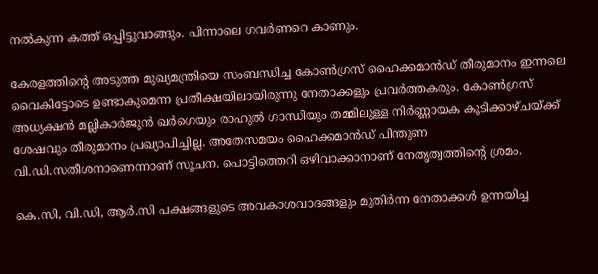നല്‍കുന്ന കത്ത് ഒപ്പിട്ടുവാങ്ങും. പിന്നാലെ ഗവര്‍ണറെ കാണും.

കേരളത്തിന്റെ അടുത്ത മുഖ്യമന്ത്രിയെ സംബന്ധിച്ച കോൺഗ്രസ് ഹൈക്കമാൻഡ് തീരുമാനം ഇന്നലെ വൈകിട്ടോടെ ഉണ്ടാകുമെന്ന പ്രതീക്ഷയിലായിരുന്നു നേതാക്കളും പ്രവർത്തകരും. കോൺഗ്രസ് അധ്യക്ഷൻ മല്ലികാർജുൻ ഖർഗെയും രാഹുൽ ഗാന്ധിയും തമ്മിലുള്ള നിർണ്ണായക കൂടിക്കാഴ്ചയ്ക്ക് ശേഷവും തീരുമാനം പ്രഖ്യാപിച്ചില്ല. അതേസമയം ഹൈക്കമാന്‍ഡ് പിന്തുണ വി.ഡി.സതീശനാണെന്നാണ് സൂചന. പൊട്ടിത്തെറി ഒഴിവാക്കാനാണ് നേതൃത്വത്തിന്‍റെ ശ്രമം.

കെ.സി, വി.ഡി, ആർ.സി പക്ഷങ്ങളുടെ അവകാശവാദങ്ങളും മുതിര്‍ന്ന നേതാക്കൾ ഉന്നയിച്ച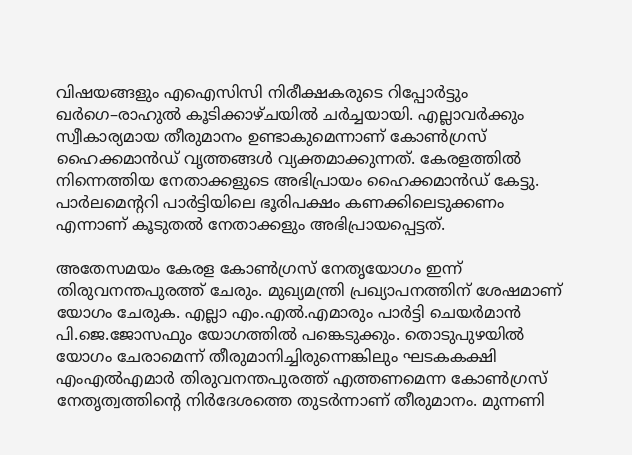വിഷയങ്ങളും എഐസിസി നിരീക്ഷകരുടെ റിപ്പോർട്ടും ഖർഗെ–രാഹുൽ കൂടിക്കാഴ്ചയില്‍ ചര്‍ച്ചയായി. എല്ലാവർക്കും സ്വീകാര്യമായ തീരുമാനം ഉണ്ടാകുമെന്നാണ് കോൺഗ്രസ് ഹൈക്കമാൻഡ് വൃത്തങ്ങൾ വ്യക്തമാക്കുന്നത്. കേരളത്തില്‍ നിന്നെത്തിയ നേതാക്കളുടെ അഭിപ്രായം ഹൈക്കമാന്‍ഡ് കേട്ടു. പാര്‍ലമെന്‍ററി പാര്‍ട്ടിയിലെ ഭൂരിപക്ഷം കണക്കിലെടുക്കണം എന്നാണ് കൂടുതല്‍ നേതാക്കളും അഭിപ്രായപ്പെട്ടത്.

അതേസമയം കേരള കോൺഗ്രസ്‌ നേതൃയോഗം ഇന്ന്  തിരുവനന്തപുരത്ത് ചേരും. മുഖ്യമന്ത്രി പ്രഖ്യാപനത്തിന് ശേഷമാണ് യോഗം ചേരുക. എല്ലാ എം.എൽ.എമാരും പാർട്ടി ചെയർമാൻ പി.ജെ.ജോസഫും യോഗത്തിൽ പങ്കെടുക്കും. തൊടുപുഴയിൽ യോഗം ചേരാമെന്ന് തീരുമാനിച്ചിരുന്നെങ്കിലും ഘടകകക്ഷി എംഎൽഎമാർ തിരുവനന്തപുരത്ത് എത്തണമെന്ന കോൺഗ്രസ് നേതൃത്വത്തിന്റെ നിർദേശത്തെ തുടർന്നാണ് തീരുമാനം. മുന്നണി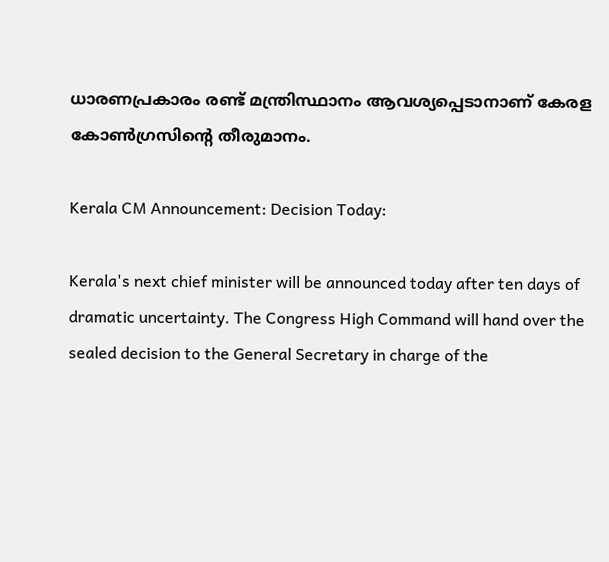ധാരണപ്രകാരം രണ്ട് മന്ത്രിസ്ഥാനം ആവശ്യപ്പെടാനാണ് കേരള കോൺഗ്രസിന്റെ തീരുമാനം.

Kerala CM Announcement: Decision Today:

Kerala's next chief minister will be announced today after ten days of dramatic uncertainty. The Congress High Command will hand over the sealed decision to the General Secretary in charge of the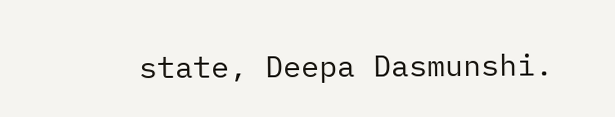state, Deepa Dasmunshi.